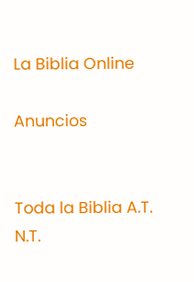La Biblia Online

Anuncios


Toda la Biblia A.T. N.T.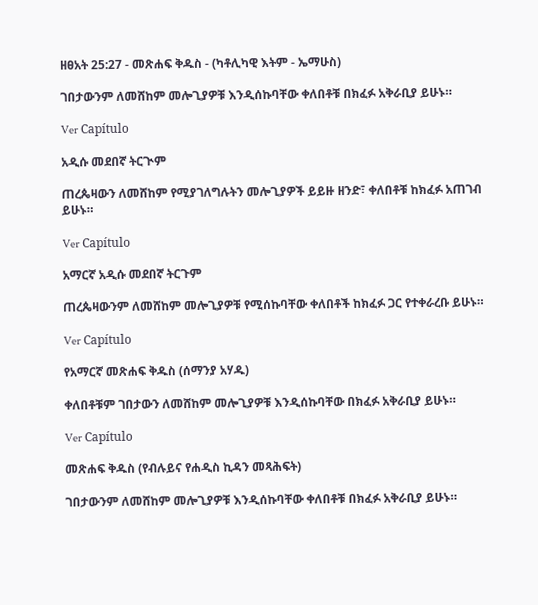ዘፀአት 25:27 - መጽሐፍ ቅዱስ - (ካቶሊካዊ እትም - ኤማሁስ)

ገበታውንም ለመሸከም መሎጊያዎቹ እንዲሰኩባቸው ቀለበቶቹ በክፈፉ አቅራቢያ ይሁኑ።

Ver Capítulo

አዲሱ መደበኛ ትርጒም

ጠረጴዛውን ለመሸከም የሚያገለግሉትን መሎጊያዎች ይይዙ ዘንድ፣ ቀለበቶቹ ከክፈፉ አጠገብ ይሁኑ።

Ver Capítulo

አማርኛ አዲሱ መደበኛ ትርጉም

ጠረጴዛውንም ለመሸከም መሎጊያዎቹ የሚሰኩባቸው ቀለበቶች ከክፈፉ ጋር የተቀራረቡ ይሁኑ።

Ver Capítulo

የአማርኛ መጽሐፍ ቅዱስ (ሰማንያ አሃዱ)

ቀለበቶቹም ገበታውን ለመሸከም መሎጊያዎቹ እንዲሰኩባቸው በክፈፉ አቅራቢያ ይሁኑ።

Ver Capítulo

መጽሐፍ ቅዱስ (የብሉይና የሐዲስ ኪዳን መጻሕፍት)

ገበታውንም ለመሸከም መሎጊያዎቹ እንዲሰኩባቸው ቀለበቶቹ በክፈፉ አቅራቢያ ይሁኑ።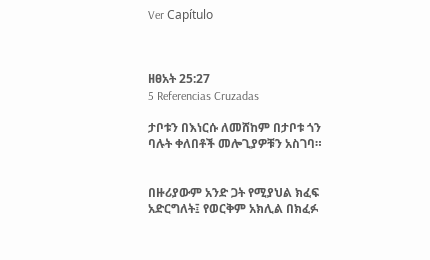Ver Capítulo



ዘፀአት 25:27
5 Referencias Cruzadas

ታቦቱን በእነርሱ ለመሸከም በታቦቱ ጎን ባሉት ቀለበቶች መሎጊያዎቹን አስገባ።


በዙሪያውም አንድ ጋት የሚያህል ክፈፍ አድርግለት፤ የወርቅም አክሊል በክፈፉ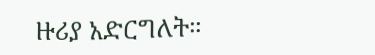ዙሪያ አድርግለት።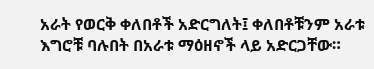አራት የወርቅ ቀለበቶች አድርግለት፤ ቀለበቶቹንም አራቱ እግሮቹ ባሉበት በአራቱ ማዕዘኖች ላይ አድርጋቸው።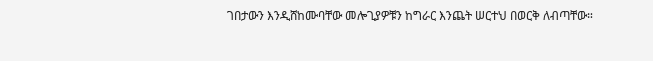ገበታውን እንዲሸከሙባቸው መሎጊያዎቹን ከግራር እንጨት ሠርተህ በወርቅ ለብጣቸው።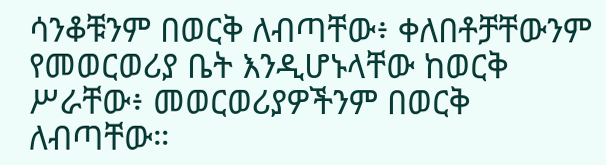ሳንቆቹንም በወርቅ ለብጣቸው፥ ቀለበቶቻቸውንም የመወርወሪያ ቤት እንዲሆኑላቸው ከወርቅ ሥራቸው፥ መወርወሪያዎችንም በወርቅ ለብጣቸው።